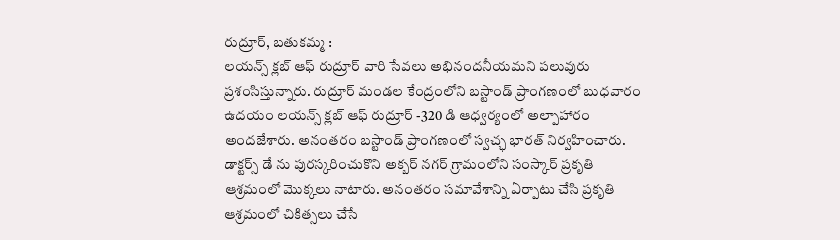రుద్రూర్, బతుకమ్మ :
లయన్స్ క్లబ్ ఆఫ్ రుద్రూర్ వారి సేవలు అభినందనీయమని పలువురు ప్రశంసిస్తున్నారు. రుద్రూర్ మండల కేంద్రంలోని బస్టాండ్ ప్రాంగణంలో బుధవారం ఉదయం లయన్స్ క్లబ్ ఆఫ్ రుద్రూర్ -320 డి ఆధ్వర్యంలో అల్పాహారం అందజేశారు. అనంతరం బస్టాండ్ ప్రాంగణంలో స్వచ్ఛ భారత్ నిర్వహించారు. డాక్టర్స్ డే ను పురస్కరించుకొని అక్బర్ నగర్ గ్రామంలోని సంస్కార్ ప్రకృతి ఆశ్రమంలో మొక్కలు నాటారు. అనంతరం సమావేశాన్ని ఏర్పాటు చేసి ప్రకృతి ఆశ్రమంలో చికిత్సలు చేసే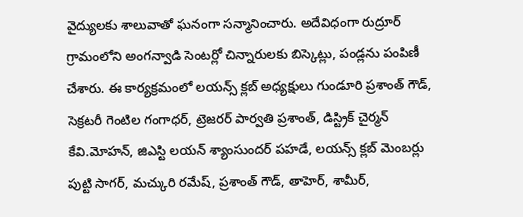వైద్యులకు శాలువాతో ఘనంగా సన్మానించారు. అదేవిధంగా రుద్రూర్ గ్రామంలోని అంగన్వాడి సెంటర్లో చిన్నారులకు బిస్కెట్లు, పండ్లను పంపిణీ చేశారు. ఈ కార్యక్రమంలో లయన్స్ క్లబ్ అధ్యక్షులు గుండూరి ప్రశాంత్ గౌడ్, సెక్రటరీ గెంటిల గంగాధర్, ట్రెజరర్ పార్వతి ప్రశాంత్, డిస్ట్రిక్ చైర్మన్ కేవి.మోహన్, జిఎస్టి లయన్ శ్యాంసుందర్ పహడే, లయన్స్ క్లబ్ మెంబర్లు పుట్టి సాగర్, మచ్కురి రమేష్, ప్రశాంత్ గౌడ్, తాహెర్, శామీర్,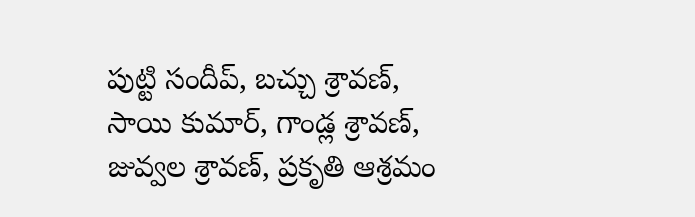పుట్టి సందీప్, బచ్చు శ్రావణ్, సాయి కుమార్, గాండ్ల శ్రావణ్, జువ్వల శ్రావణ్, ప్రకృతి ఆశ్రమం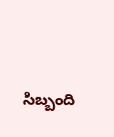సిబ్బంది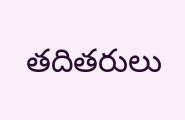తదితరులు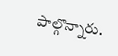పాల్గొన్నారు.